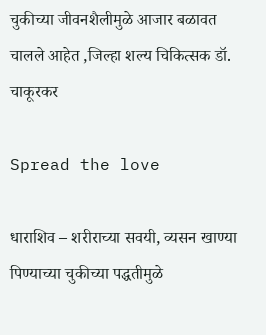चुकीच्या जीवनशैलीमुळे आजार बळावत चालले आहेत ,जिल्हा शल्य चिकित्सक डॉ. चाकूरकर

Spread the love

धाराशिव – शरीराच्या सवयी, व्यसन खाण्या पिण्याच्या चुकीच्या पद्धतीमुळे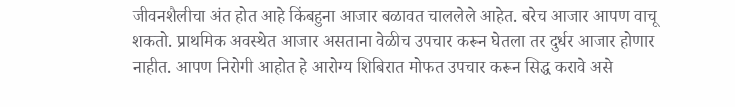जीवनशैलीचा अंत होत आहे किंबहुना आजार बळावत चाललेले आहेत. बरेच आजार आपण वाचू शकतो. प्राथमिक अवस्थेत आजार असताना वेळीच उपचार करून घेतला तर दुर्धर आजार होणार नाहीत. आपण निरोगी आहोत हे आरोग्य शिबिरात मोफत उपचार करून सिद्ध करावे असे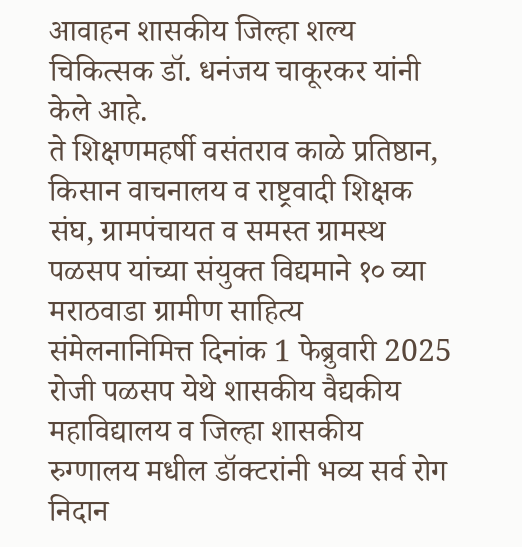आवाहन शासकीय जिल्हा शल्य चिकित्सक डॉ. धनंजय चाकूरकर यांनी केले आहे.
ते शिक्षणमहर्षी वसंतराव काळे प्रतिष्ठान, किसान वाचनालय व राष्ट्रवादी शिक्षक संघ, ग्रामपंचायत व समस्त ग्रामस्थ पळसप यांच्या संयुक्त विद्यमाने १० व्या मराठवाडा ग्रामीण साहित्य संमेलनानिमित्त दिनांक 1 फेब्रुवारी 2025 रोजी पळसप येथे शासकीय वैद्यकीय महाविद्यालय व जिल्हा शासकीय रुग्णालय मधील डॉक्टरांनी भव्य सर्व रोग निदान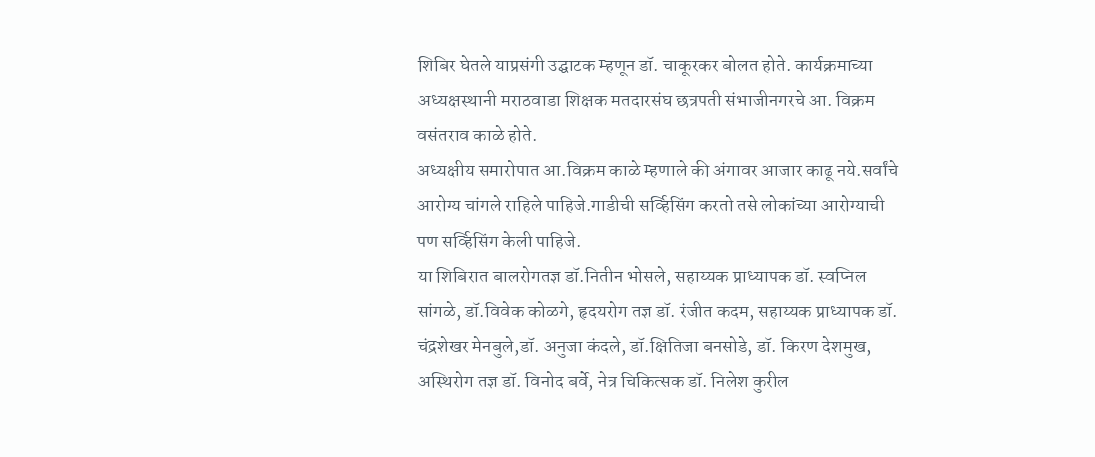शिबिर घेतले याप्रसंगी उद्घाटक म्हणून डॉ. चाकूरकर बोलत होते. कार्यक्रमाच्या अध्यक्षस्थानी मराठवाडा शिक्षक मतदारसंघ छत्रपती संभाजीनगरचे आ. विक्रम वसंतराव काळे होते.
अध्यक्षीय समारोपात आ.विक्रम काळे म्हणाले की अंगावर आजार काढू नये.सर्वांचे आरोग्य चांगले राहिले पाहिजे.गाडीची सर्व्हिसिंग करतो तसे लोकांच्या आरोग्याची पण सर्व्हिसिंग केली पाहिजे.
या शिबिरात बालरोगतज्ञ डॉ.नितीन भोसले, सहाय्यक प्राध्यापक डॉ. स्वप्निल सांगळे, डॉ.विवेक कोळगे, हृदयरोग तज्ञ डॉ. रंजीत कदम, सहाय्यक प्राध्यापक डॉ. चंद्रशेखर मेनबुले,डॉ. अनुजा कंदले, डॉ.क्षितिजा बनसोडे, डॉ. किरण देशमुख, अस्थिरोग तज्ञ डॉ. विनोद बर्वे, नेत्र चिकित्सक डॉ. निलेश कुरील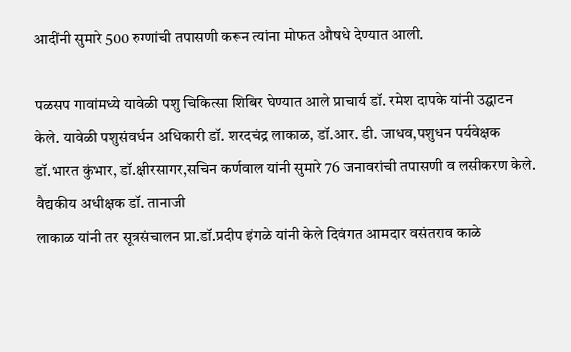आदींनी सुमारे 500 रुग्णांची तपासणी करून त्यांना मोफत औषधे देण्यात आली.

पळसप गावांमध्ये यावेळी पशु चिकित्सा शिबिर घेण्यात आले प्राचार्य डॉ. रमेश दापके यांनी उद्घाटन केले. यावेळी पशुसंवर्धन अधिकारी डॉ. शरदचंद्र लाकाळ, डॉ.आर. डी. जाधव,पशुधन पर्यवेक्षक डॉ.भारत कुंभार, डॉ.क्षीरसागर,सचिन कर्णवाल यांनी सुमारे 76 जनावरांची तपासणी व लसीकरण केले. वैद्यकीय अधीक्षक डॉ. तानाजी
लाकाळ यांनी तर सूत्रसंचालन प्रा.डॉ.प्रदीप इंगळे यांनी केले दिवंगत आमदार वसंतराव काळे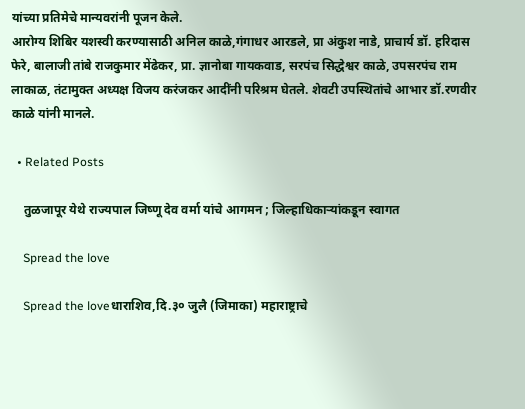यांच्या प्रतिमेचे मान्यवरांनी पूजन केले.
आरोग्य शिबिर यशस्वी करण्यासाठी अनिल काळे,गंगाधर आरडले, प्रा अंकुश नाडे, प्राचार्य डॉ. हरिदास फेरे, बालाजी तांबे राजकुमार मेंढेकर, प्रा. ज्ञानोबा गायकवाड, सरपंच सिद्धेश्वर काळे, उपसरपंच राम लाकाळ, तंटामुक्त अध्यक्ष विजय करंजकर आदींनी परिश्रम घेतले. शेवटी उपस्थितांचे आभार डॉ.रणवीर काळे यांनी मानले.

  • Related Posts

    तुळजापूर येथे राज्यपाल जिष्णू देव वर्मा यांचे आगमन ; जिल्हाधिकाऱ्यांकडून स्वागत

    Spread the love

    Spread the loveधाराशिव,दि.३० जुलै (जिमाका) महाराष्ट्राचे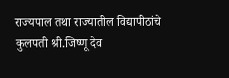राज्यपाल तथा राज्यातील विद्यापीठांचे कुलपती श्री.जिष्णू देव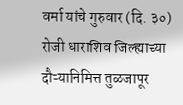वर्मा यांचे गुरुवार (दि. ३०) रोजी धाराशिव जिल्ह्याच्या दौऱ्यानिमित्त तुळजापूर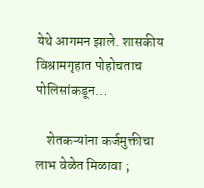येथे आगमन झाले. शासकीय विश्रामगृहात पोहोचताच पोलिसांकडून…

    शेतकऱ्यांना कर्जमुक्तीचा लाभ वेळेत मिळावा ;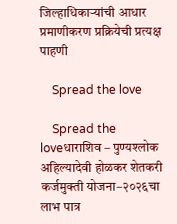जिल्हाधिकाऱ्यांची आधार प्रमाणीकरण प्रक्रियेची प्रत्यक्ष पाहणी

    Spread the love

    Spread the loveधाराशिव – पुण्यश्लोक अहिल्यादेवी होळकर शेतकरी कर्जमुक्ती योजना–२०२६चा लाभ पात्र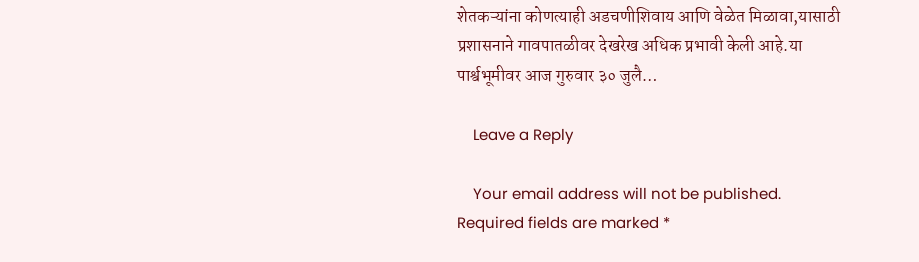शेतकऱ्यांना कोणत्याही अडचणीशिवाय आणि वेळेत मिळावा,यासाठी प्रशासनाने गावपातळीवर देखरेख अधिक प्रभावी केली आहे.या पार्श्वभूमीवर आज गुरुवार ३० जुलै…

    Leave a Reply

    Your email address will not be published. Required fields are marked *